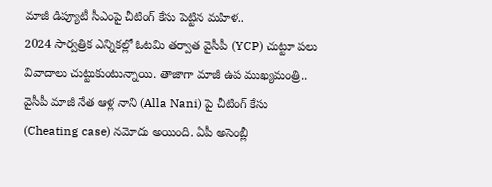మాజీ డిప్యూటీ సీఎంపై చీటింగ్ కేసు పెట్టిన మహిళ..
2024 సార్వత్రిక ఎన్నికల్లో ఓటమి తర్వాత వైసీపీ (YCP) చుట్టూ పలు వివాదాలు చుట్టుకుంటున్నాయి. తాజాగా మాజీ ఉప ముఖ్యమంత్రి.. వైసీపీ మాజీ నేత ఆళ్ల నాని (Alla Nani) పై చీటింగ్ కేసు (Cheating case) నమోదు అయింది. ఏపీ అసెంబ్లీ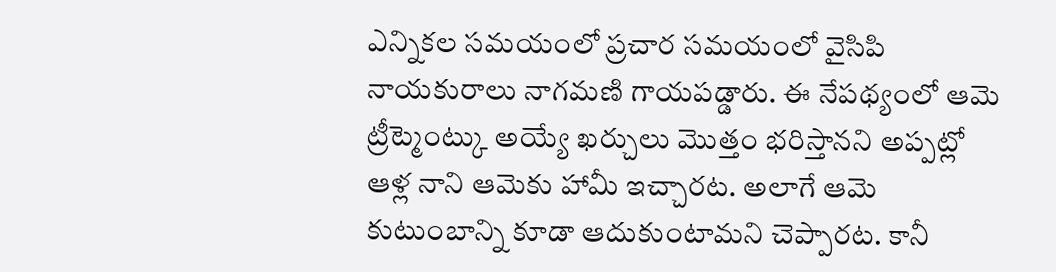ఎన్నికల సమయంలో ప్రచార సమయంలో వైసిపి నాయకురాలు నాగమణి గాయపడ్డారు. ఈ నేపథ్యంలో ఆమె ట్రీట్మెంట్కు అయ్యే ఖర్చులు మొత్తం భరిస్తానని అప్పట్లో ఆళ్ల నాని ఆమెకు హామీ ఇచ్చారట. అలాగే ఆమె కుటుంబాన్ని కూడా ఆదుకుంటామని చెప్పారట. కానీ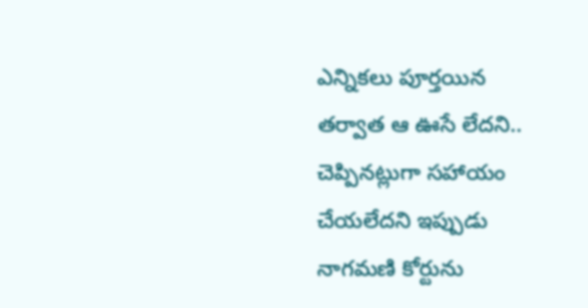ఎన్నికలు పూర్తయిన తర్వాత ఆ ఊసే లేదని.. చెప్పినట్లుగా సహాయం చేయలేదని ఇప్పుడు నాగమణి కోర్టును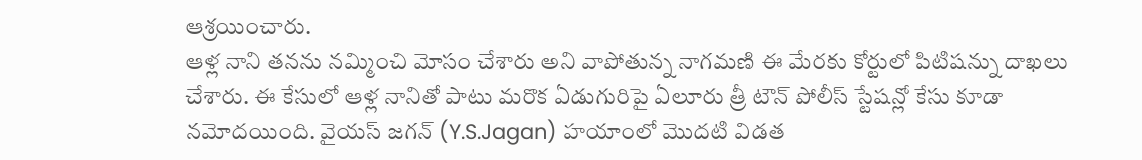ఆశ్రయించారు.
ఆళ్ల నాని తనను నమ్మించి మోసం చేశారు అని వాపోతున్న నాగమణి ఈ మేరకు కోర్టులో పిటిషన్ను దాఖలు చేశారు. ఈ కేసులో ఆళ్ల నానితో పాటు మరొక ఏడుగురిపై ఏలూరు త్రీ టౌన్ పోలీస్ స్టేషన్లో కేసు కూడా నమోదయింది. వైయస్ జగన్ (Y.S.Jagan) హయాంలో మొదటి విడత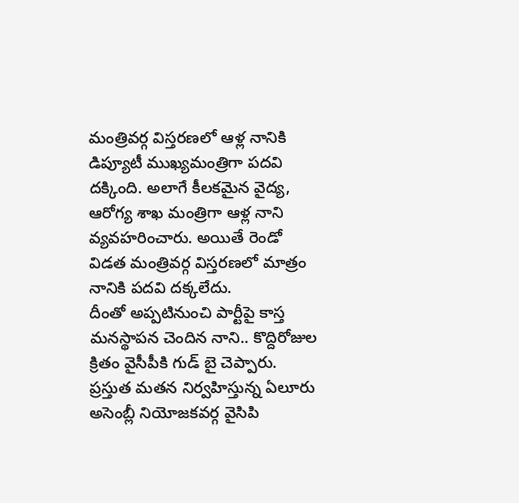మంత్రివర్గ విస్తరణలో ఆళ్ల నానికి డిప్యూటీ ముఖ్యమంత్రిగా పదవి దక్కింది. అలాగే కీలకమైన వైద్య, ఆరోగ్య శాఖ మంత్రిగా ఆళ్ల నాని వ్యవహరించారు. అయితే రెండో విడత మంత్రివర్గ విస్తరణలో మాత్రం నానికి పదవి దక్కలేదు.
దీంతో అప్పటినుంచి పార్టీపై కాస్త మనస్థాపన చెందిన నాని.. కొద్దిరోజుల క్రితం వైసీపీకి గుడ్ బై చెప్పారు. ప్రస్తుత మతన నిర్వహిస్తున్న ఏలూరు అసెంబ్లీ నియోజకవర్గ వైసిపి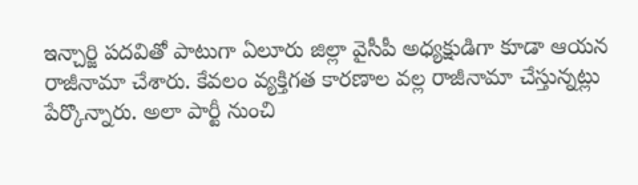ఇన్చార్జి పదవితో పాటుగా ఏలూరు జిల్లా వైసీపీ అధ్యక్షుడిగా కూడా ఆయన రాజీనామా చేశారు. కేవలం వ్యక్తిగత కారణాల వల్ల రాజీనామా చేస్తున్నట్లు పేర్కొన్నారు. అలా పార్టీ నుంచి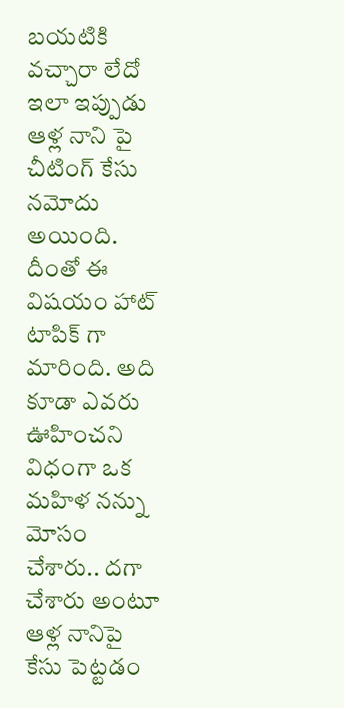బయటికి వచ్చారా లేదో ఇలా ఇప్పుడు ఆళ్ల నాని పై చీటింగ్ కేసు నమోదు అయింది. దీంతో ఈ విషయం హాట్ టాపిక్ గా మారింది. అది కూడా ఎవరు ఊహించని విధంగా ఒక మహిళ నన్ను మోసం చేశారు.. దగా చేశారు అంటూ ఆళ్ల నానిపై కేసు పెట్టడం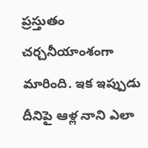ప్రస్తుతం చర్చనీయాంశంగా మారింది. ఇక ఇప్పుడు దీనిపై ఆళ్ల నాని ఎలా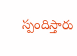స్పందిస్తారు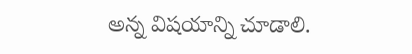అన్న విషయాన్ని చూడాలి.